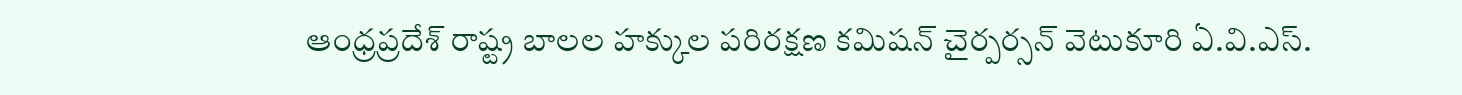ఆంధ్రప్రదేశ్ రాష్ట్ర బాలల హక్కుల పరిరక్షణ కమిషన్ చైర్పర్సన్ వెటుకూరి ఏ.వి.ఎస్.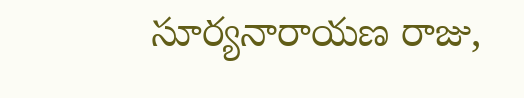సూర్యనారాయణ రాజు,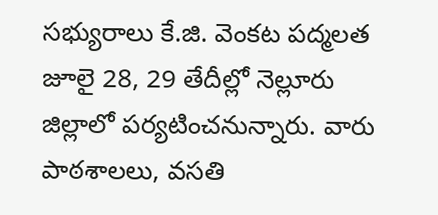సభ్యురాలు కే.జి. వెంకట పద్మలత జూలై 28, 29 తేదీల్లో నెల్లూరు జిల్లాలో పర్యటించనున్నారు. వారు పాఠశాలలు, వసతి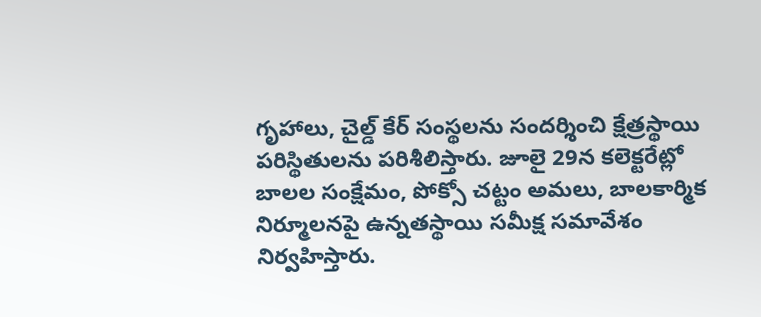గృహాలు, చైల్డ్ కేర్ సంస్థలను సందర్శించి క్షేత్రస్థాయి పరిస్థితులను పరిశీలిస్తారు. జూలై 29న కలెక్టరేట్లో బాలల సంక్షేమం, పోక్సో చట్టం అమలు, బాలకార్మిక నిర్మూలనపై ఉన్నతస్థాయి సమీక్ష సమావేశం నిర్వహిస్తారు.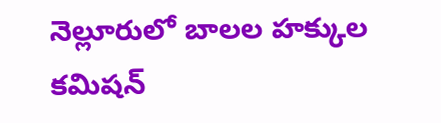నెల్లూరులో బాలల హక్కుల కమిషన్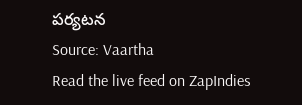పర్యటన
Source: Vaartha
Read the live feed on ZapIndies